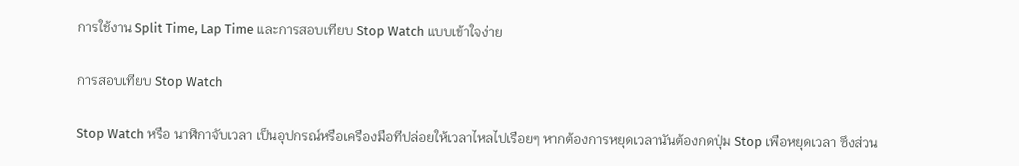การใช้งาน Split Time, Lap Time และการสอบเทียบ Stop Watch แบบเข้าใจง่าย

การสอบเทียบ Stop Watch

Stop Watch หรือ นาฬิกาจับเวลา เป็นอุปกรณ์หรือเครืองมือทีปล่อยให้เวลาไหลไปเรือยๆ หากต้องการหยุดเวลานันต้องกดปุ่ม Stop เพือหยุดเวลา ซึงส่วน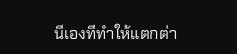นีเองทีทําให้แตกต่า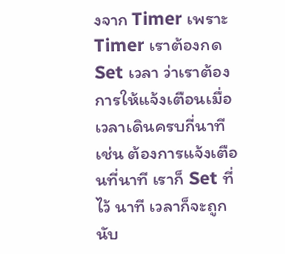งจาก Timer เพราะ Timer เราต้องกด Set เวลา ว่าเราต้องการให้แจ้งเตือนเมื่อเวลาเดินครบกี่นาที เช่น ต้องการแจ้งเตือนที่นาที เราก็ Set ที่ไว้ นาที เวลาก็จะถูกนับ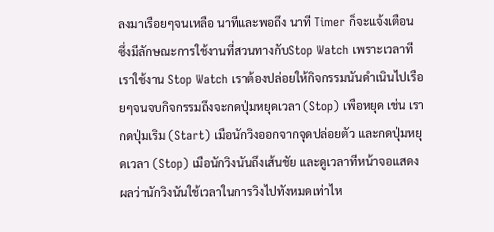ลงมาเรือยๆจนเหลือ นาทีและพอถึง นาที Timer ก็จะแจ้งเตือน ซึ่งมีลักษณะการใช้งานที่สวนทางกับStop Watch เพราะเวลาทีเราใช้งาน Stop Watch เราต้องปล่อยให้กิจกรรมนันดําเนินไปเรือยๆจนจบกิจกรรมถึงจะกดปุ่มหยุดเวลา (Stop) เพือหยุด เช่น เรากดปุ่มเริม (Start) เมือนักวิงออกจากจุดปล่อยตัว และกดปุ่มหยุดเวลา (Stop) เมือนักวิงนันถึงเส้นชัย และดูเวลาทีหน้าจอแสดงผลว่านักวิงนันใช้เวลาในการวิงไปทังหมดเท่าไห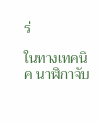ร่

ในทางเทคนิค นาฬิกาจับ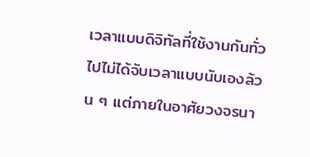เวลาแบบดิจิทัลที่ใช้งานกันทั่วไปไม่ได้จับเวลาแบบนับเองล้วน ๆ แต่ภายในอาศัยวงจรนา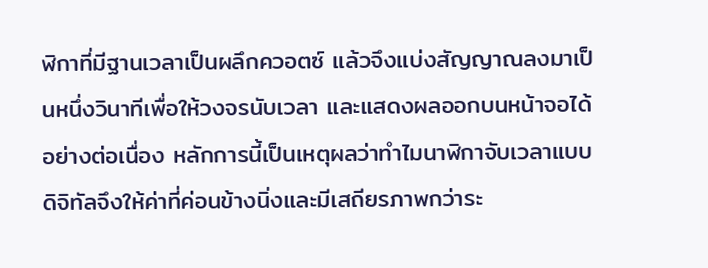ฬิกาที่มีฐานเวลาเป็นผลึกควอตซ์ แล้วจึงแบ่งสัญญาณลงมาเป็นหนึ่งวินาทีเพื่อให้วงจรนับเวลา และแสดงผลออกบนหน้าจอได้อย่างต่อเนื่อง หลักการนี้เป็นเหตุผลว่าทำไมนาฬิกาจับเวลาแบบดิจิทัลจึงให้ค่าที่ค่อนข้างนิ่งและมีเสถียรภาพกว่าระ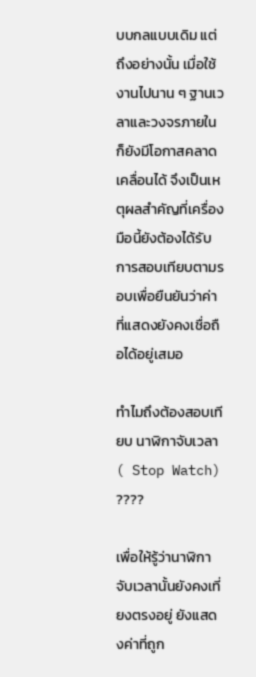บบกลแบบเดิม แต่ถึงอย่างนั้น เมื่อใช้งานไปนาน ๆ ฐานเวลาและวงจรภายในก็ยังมีโอกาสคลาดเคลื่อนได้ จึงเป็นเหตุผลสำคัญที่เครื่องมือนี้ยังต้องได้รับการสอบเทียบตามรอบเพื่อยืนยันว่าค่าที่แสดงยังคงเชื่อถือได้อยู่เสมอ

ทําไมถึงต้องสอบเทียบ นาฬิกาจับเวลา ( Stop Watch) ????

เพื่อให้รู้ว่านาฬิกาจับเวลานั้นยังคงเที่ยงตรงอยู่ ยังแสดงค่าที่ถูก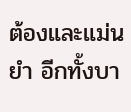ต้องและแม่นยํา อีกทั้งบา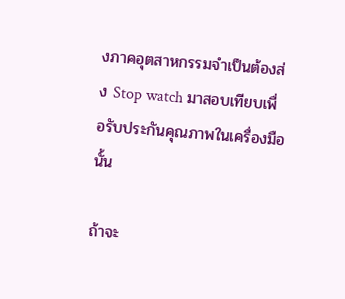งภาคอุตสาหกรรมจําเป็นต้องส่ง Stop watch มาสอบเทียบเพื่อรับประกันคุณภาพในเครื่องมือนั้น

ถ้าจะ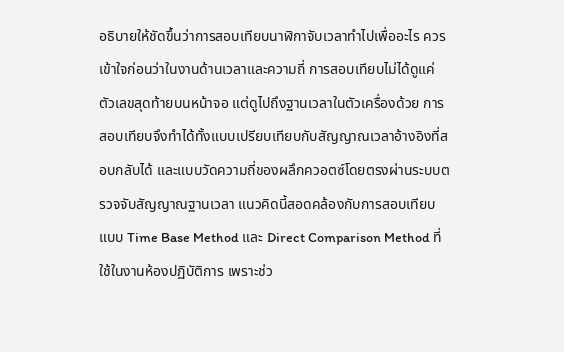อธิบายให้ชัดขึ้นว่าการสอบเทียบนาฬิกาจับเวลาทำไปเพื่ออะไร ควรเข้าใจก่อนว่าในงานด้านเวลาและความถี่ การสอบเทียบไม่ได้ดูแค่ตัวเลขสุดท้ายบนหน้าจอ แต่ดูไปถึงฐานเวลาในตัวเครื่องด้วย การสอบเทียบจึงทำได้ทั้งแบบเปรียบเทียบกับสัญญาณเวลาอ้างอิงที่สอบกลับได้ และแบบวัดความถี่ของผลึกควอตซ์โดยตรงผ่านระบบตรวจจับสัญญาณฐานเวลา แนวคิดนี้สอดคล้องกับการสอบเทียบแบบ Time Base Method และ Direct Comparison Method ที่ใช้ในงานห้องปฏิบัติการ เพราะช่ว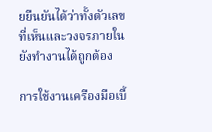ยยืนยันได้ว่าทั้งตัวเลขที่เห็นและวงจรภายในยังทำงานได้ถูกต้อง

การใช้งานเครืองมือเบื้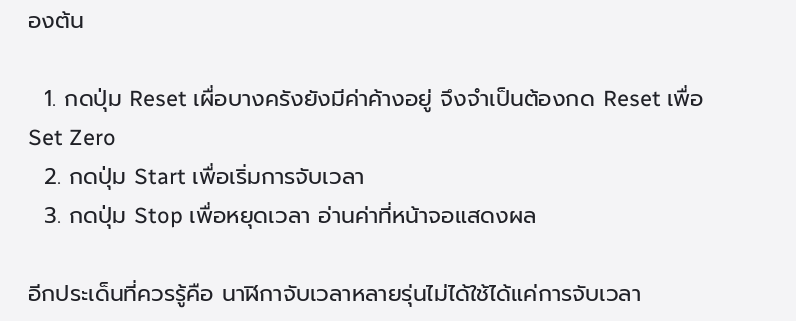องต้น

  1. กดปุ่ม Reset เผื่อบางครังยังมีค่าค้างอยู่ จึงจําเป็นต้องกด Reset เพื่อ Set Zero
  2. กดปุ่ม Start เพื่อเริ่มการจับเวลา
  3. กดปุ่ม Stop เพื่อหยุดเวลา อ่านค่าที่หน้าจอแสดงผล

อีกประเด็นที่ควรรู้คือ นาฬิกาจับเวลาหลายรุ่นไม่ได้ใช้ได้แค่การจับเวลา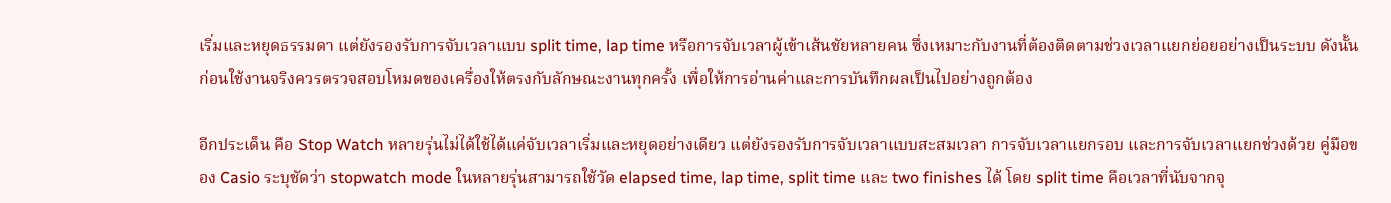เริ่มและหยุดธรรมดา แต่ยังรองรับการจับเวลาแบบ split time, lap time หรือการจับเวลาผู้เข้าเส้นชัยหลายคน ซึ่งเหมาะกับงานที่ต้องติดตามช่วงเวลาแยกย่อยอย่างเป็นระบบ ดังนั้นก่อนใช้งานจริงควรตรวจสอบโหมดของเครื่องให้ตรงกับลักษณะงานทุกครั้ง เพื่อให้การอ่านค่าและการบันทึกผลเป็นไปอย่างถูกต้อง

อีกประเด็น คือ Stop Watch หลายรุ่นไม่ได้ใช้ได้แค่จับเวลาเริ่มและหยุดอย่างเดียว แต่ยังรองรับการจับเวลาแบบสะสมเวลา การจับเวลาแยกรอบ และการจับเวลาแยกช่วงด้วย คู่มือของ Casio ระบุชัดว่า stopwatch mode ในหลายรุ่นสามารถใช้วัด elapsed time, lap time, split time และ two finishes ได้ โดย split time คือเวลาที่นับจากจุ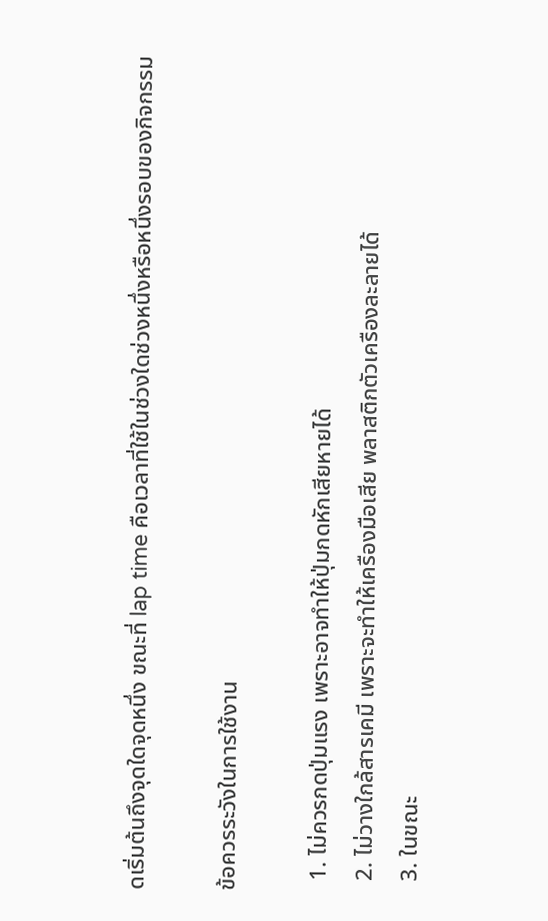ดเริ่มต้นถึงจุดใดจุดหนึ่ง ขณะที่ lap time คือเวลาที่ใช้ในช่วงใดช่วงหนึ่งหรือหนึ่งรอบของกิจกรรม

ข้อควรระวังในการใช้งาน

  1. ไม่ควรกดปุ่มแรง เพราะอาจทําให้ปุ่มกดหักเสียหายได้
  2. ไม่วางใกล้สารเคมี เพราะจะทําให้เครืองมือเสีย พลาสติกตัวเครืองละลายได้
  3. ในขณะ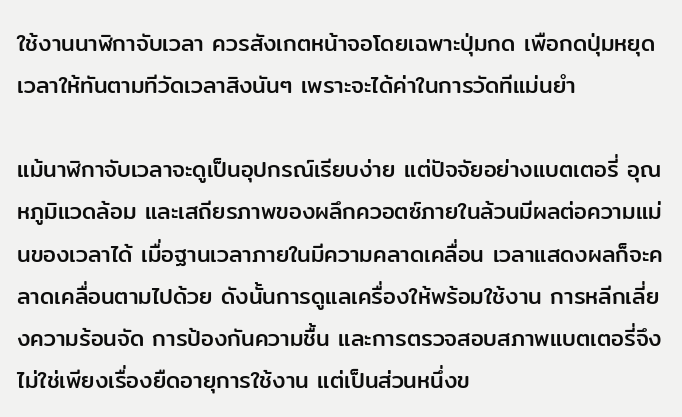ใช้งานนาฬิกาจับเวลา ควรสังเกตหน้าจอโดยเฉพาะปุ่มกด เพือกดปุ่มหยุดเวลาให้ทันตามทีวัดเวลาสิงนันๆ เพราะจะได้ค่าในการวัดทีแม่นยํา

แม้นาฬิกาจับเวลาจะดูเป็นอุปกรณ์เรียบง่าย แต่ปัจจัยอย่างแบตเตอรี่ อุณหภูมิแวดล้อม และเสถียรภาพของผลึกควอตซ์ภายในล้วนมีผลต่อความแม่นของเวลาได้ เมื่อฐานเวลาภายในมีความคลาดเคลื่อน เวลาแสดงผลก็จะคลาดเคลื่อนตามไปด้วย ดังนั้นการดูแลเครื่องให้พร้อมใช้งาน การหลีกเลี่ยงความร้อนจัด การป้องกันความชื้น และการตรวจสอบสภาพแบตเตอรี่จึงไม่ใช่เพียงเรื่องยืดอายุการใช้งาน แต่เป็นส่วนหนึ่งข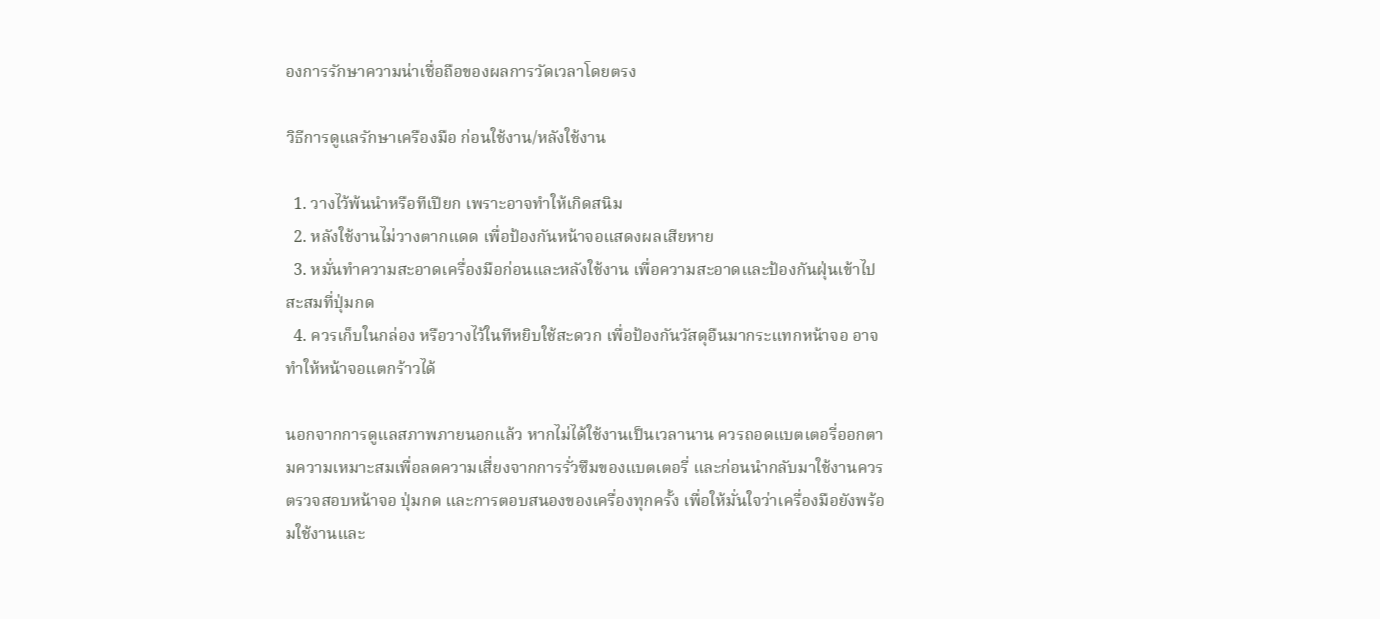องการรักษาความน่าเชื่อถือของผลการวัดเวลาโดยตรง

วิธีการดูแลรักษาเครืองมือ ก่อนใช้งาน/หลังใช้งาน

  1. วางไว้พ้นนําหรือทีเปียก เพราะอาจทําให้เกิดสนิม
  2. หลังใช้งานไม่วางตากแดด เพื่อป้องกันหน้าจอแสดงผลเสียหาย
  3. หมั่นทําความสะอาดเครื่องมือก่อนและหลังใช้งาน เพื่อความสะอาดและป้องกันฝุ่นเข้าไปสะสมที่ปุ่มกด
  4. ควรเก็บในกล่อง หรือวางไว้ในทีหยิบใช้สะดวก เพื่อป้องกันวัสดุอืนมากระแทกหน้าจอ อาจทําให้หน้าจอแตกร้าวได้

นอกจากการดูแลสภาพภายนอกแล้ว หากไม่ได้ใช้งานเป็นเวลานาน ควรถอดแบตเตอรี่ออกตามความเหมาะสมเพื่อลดความเสี่ยงจากการรั่วซึมของแบตเตอรี่ และก่อนนำกลับมาใช้งานควรตรวจสอบหน้าจอ ปุ่มกด และการตอบสนองของเครื่องทุกครั้ง เพื่อให้มั่นใจว่าเครื่องมือยังพร้อมใช้งานและ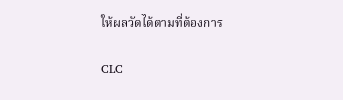ให้ผลวัดได้ตามที่ต้องการ

CLC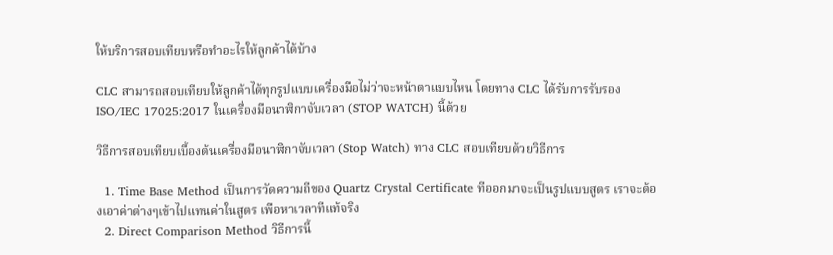ให้บริการสอบเทียบหรือทําอะไรให้ลูกค้าได้บ้าง

CLC สามารถสอบเทียบให้ลูกค้าได้ทุกรูปแบบเครื่องมือไม่ว่าจะหน้าตาแบบไหน โดยทาง CLC ได้รับการรับรอง ISO/IEC 17025:2017 ในเครื่องมือนาฬิกาจับเวลา (STOP WATCH) นี้ด้วย

วิธีการสอบเทียบเบื้องต้นเครื่องมือนาฬิกาจับเวลา (Stop Watch) ทาง CLC สอบเทียบด้วยวิธีการ

  1. Time Base Method เป็นการวัดความถีของ Quartz Crystal Certificate ทีออกมาจะเป็นรูปแบบสูตร เราจะต้องเอาค่าต่างๆเข้าไปแทนค่าในสูตร เพือหาเวลาทีแท้จริง
  2. Direct Comparison Method วิธีการนี้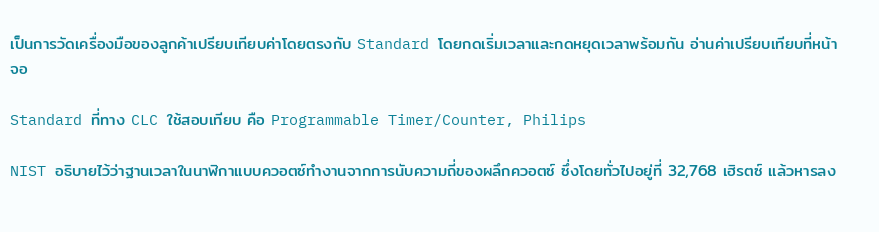เป็นการวัดเครื่องมือของลูกค้าเปรียบเทียบค่าโดยตรงกับ Standard โดยกดเริ่มเวลาและกดหยุดเวลาพร้อมกัน อ่านค่าเปรียบเทียบที่หน้าจอ

Standard ที่ทาง CLC ใช้สอบเทียบ คือ Programmable Timer/Counter, Philips

NIST อธิบายไว้ว่าฐานเวลาในนาฬิกาแบบควอตซ์ทำงานจากการนับความถี่ของผลึกควอตซ์ ซึ่งโดยทั่วไปอยู่ที่ 32,768 เฮิรตซ์ แล้วหารลง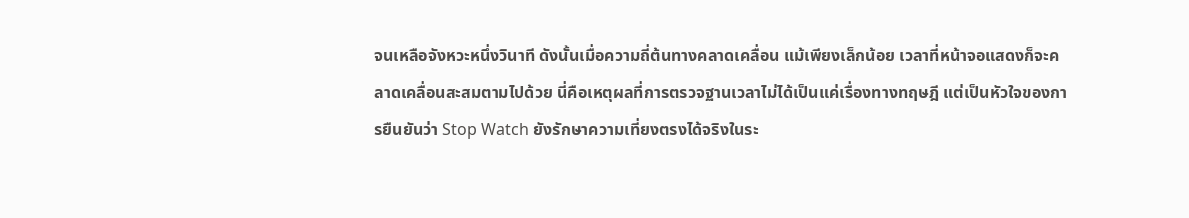จนเหลือจังหวะหนึ่งวินาที ดังนั้นเมื่อความถี่ต้นทางคลาดเคลื่อน แม้เพียงเล็กน้อย เวลาที่หน้าจอแสดงก็จะคลาดเคลื่อนสะสมตามไปด้วย นี่คือเหตุผลที่การตรวจฐานเวลาไม่ได้เป็นแค่เรื่องทางทฤษฎี แต่เป็นหัวใจของการยืนยันว่า Stop Watch ยังรักษาความเที่ยงตรงได้จริงในระ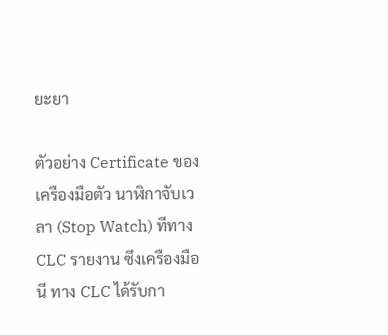ยะยา

ตัวอย่าง Certificate ของเครืองมือตัว นาฬิกาจับเวลา (Stop Watch) ทีทาง CLC รายงาน ซึงเครืองมือนี ทาง CLC ได้รับกา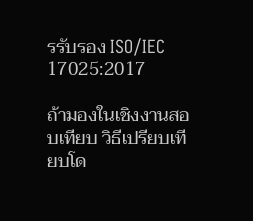รรับรอง ISO/IEC 17025:2017

ถ้ามองในเชิงงานสอบเทียบ วิธีเปรียบเทียบโด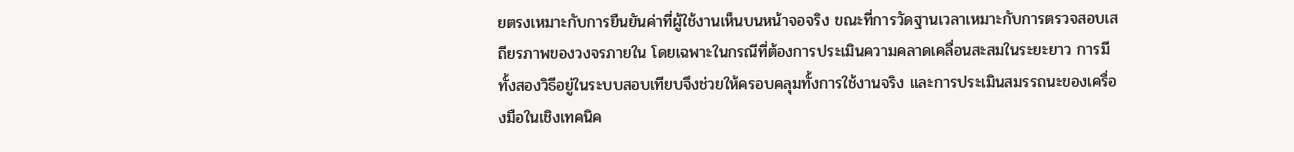ยตรงเหมาะกับการยืนยันค่าที่ผู้ใช้งานเห็นบนหน้าจอจริง ขณะที่การวัดฐานเวลาเหมาะกับการตรวจสอบเสถียรภาพของวงจรภายใน โดยเฉพาะในกรณีที่ต้องการประเมินความคลาดเคลื่อนสะสมในระยะยาว การมีทั้งสองวิธีอยู่ในระบบสอบเทียบจึงช่วยให้ครอบคลุมทั้งการใช้งานจริง และการประเมินสมรรถนะของเครื่องมือในเชิงเทคนิค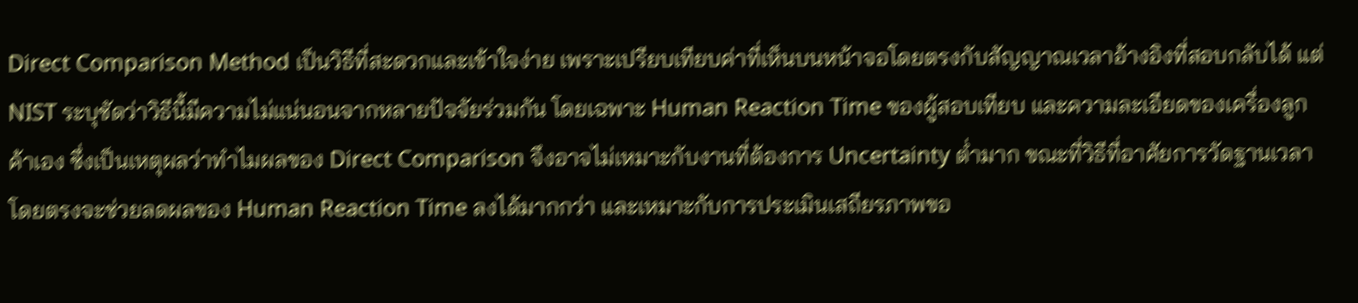Direct Comparison Method เป็นวิธีที่สะดวกและเข้าใจง่าย เพราะเปรียบเทียบค่าที่เห็นบนหน้าจอโดยตรงกับสัญญาณเวลาอ้างอิงที่สอบกลับได้ แต่ NIST ระบุชัดว่าวิธีนี้มีความไม่แน่นอนจากหลายปัจจัยร่วมกัน โดยเฉพาะ Human Reaction Time ของผู้สอบเทียบ และความละเอียดของเครื่องลูกค้าเอง ซึ่งเป็นเหตุผลว่าทำไมผลของ Direct Comparison จึงอาจไม่เหมาะกับงานที่ต้องการ Uncertainty ต่ำมาก ขณะที่วิธีที่อาศัยการวัดฐานเวลาโดยตรงจะช่วยลดผลของ Human Reaction Time ลงได้มากกว่า และเหมาะกับการประเมินเสถียรภาพขอ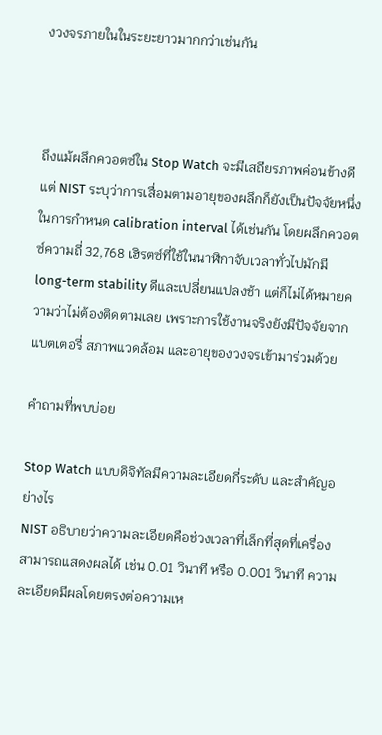งวงจรภายในในระยะยาวมากกว่าเช่นกัน



ถึงแม้ผลึกควอตซ์ใน Stop Watch จะมีเสถียรภาพค่อนข้างดี แต่ NIST ระบุว่าการเสื่อมตามอายุของผลึกก็ยังเป็นปัจจัยหนึ่งในการกำหนด calibration interval ได้เช่นกัน โดยผลึกควอตซ์ความถี่ 32,768 เฮิรตซ์ที่ใช้ในนาฬิกาจับเวลาทั่วไปมักมี long-term stability ดีและเปลี่ยนแปลงช้า แต่ก็ไม่ได้หมายความว่าไม่ต้องติดตามเลย เพราะการใช้งานจริงยังมีปัจจัยจากแบตเตอรี่ สภาพแวดล้อม และอายุของวงจรเข้ามาร่วมด้วย

คำถามที่พบบ่อย

Stop Watch แบบดิจิทัลมีความละเอียดกี่ระดับ และสำคัญอย่างไร
NIST อธิบายว่าความละเอียดคือช่วงเวลาที่เล็กที่สุดที่เครื่องสามารถแสดงผลได้ เช่น 0.01 วินาที หรือ 0.001 วินาที ความละเอียดมีผลโดยตรงต่อความเห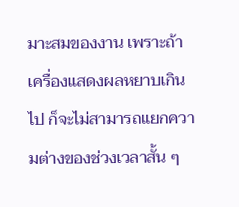มาะสมของงาน เพราะถ้าเครื่องแสดงผลหยาบเกินไป ก็จะไม่สามารถแยกความต่างของช่วงเวลาสั้น ๆ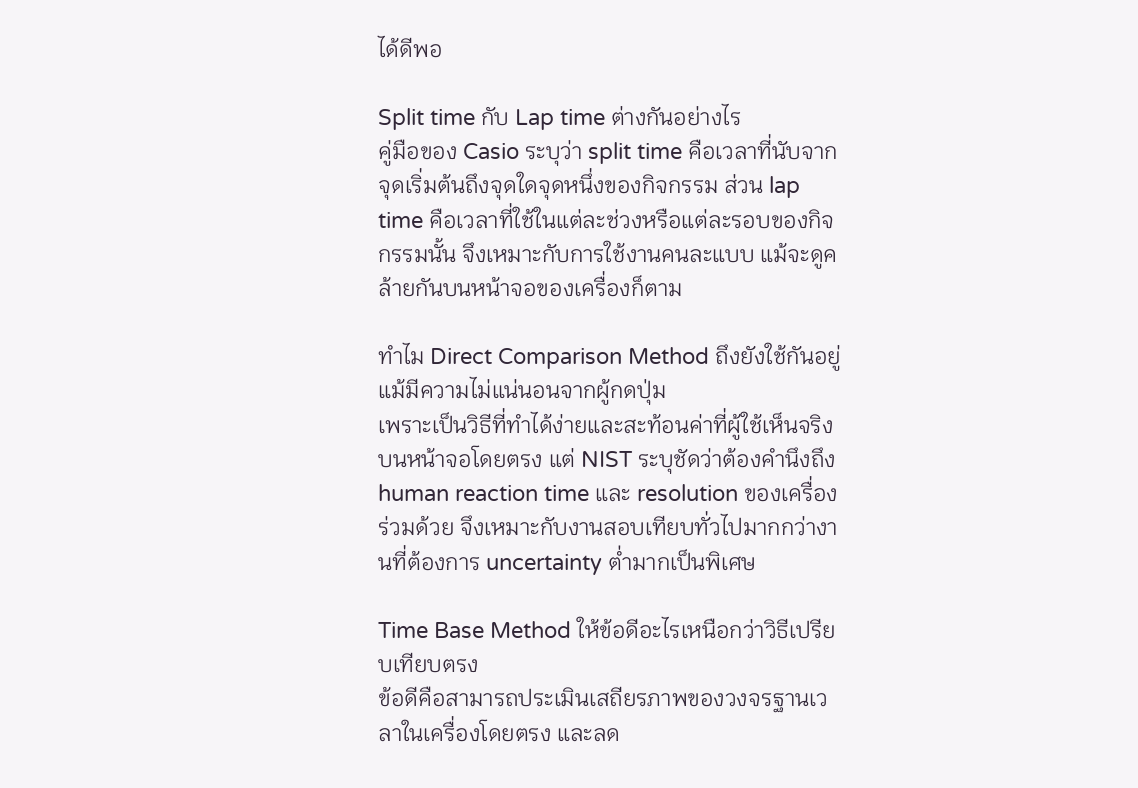ได้ดีพอ

Split time กับ Lap time ต่างกันอย่างไร
คู่มือของ Casio ระบุว่า split time คือเวลาที่นับจากจุดเริ่มต้นถึงจุดใดจุดหนึ่งของกิจกรรม ส่วน lap time คือเวลาที่ใช้ในแต่ละช่วงหรือแต่ละรอบของกิจกรรมนั้น จึงเหมาะกับการใช้งานคนละแบบ แม้จะดูคล้ายกันบนหน้าจอของเครื่องก็ตาม

ทำไม Direct Comparison Method ถึงยังใช้กันอยู่ แม้มีความไม่แน่นอนจากผู้กดปุ่ม
เพราะเป็นวิธีที่ทำได้ง่ายและสะท้อนค่าที่ผู้ใช้เห็นจริงบนหน้าจอโดยตรง แต่ NIST ระบุชัดว่าต้องคำนึงถึง human reaction time และ resolution ของเครื่องร่วมด้วย จึงเหมาะกับงานสอบเทียบทั่วไปมากกว่างานที่ต้องการ uncertainty ต่ำมากเป็นพิเศษ

Time Base Method ให้ข้อดีอะไรเหนือกว่าวิธีเปรียบเทียบตรง
ข้อดีคือสามารถประเมินเสถียรภาพของวงจรฐานเวลาในเครื่องโดยตรง และลด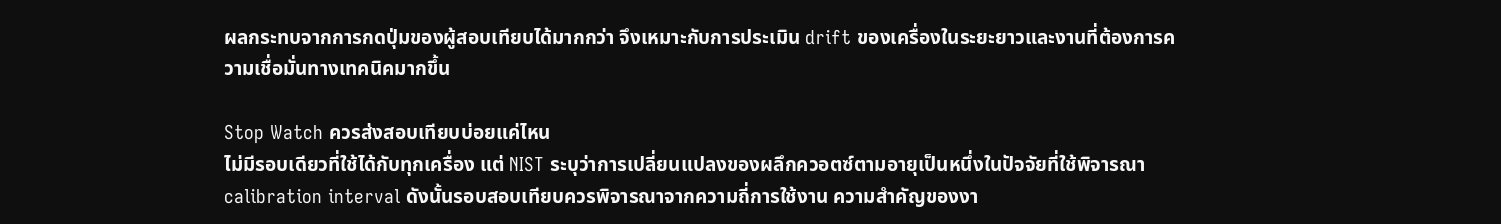ผลกระทบจากการกดปุ่มของผู้สอบเทียบได้มากกว่า จึงเหมาะกับการประเมิน drift ของเครื่องในระยะยาวและงานที่ต้องการความเชื่อมั่นทางเทคนิคมากขึ้น

Stop Watch ควรส่งสอบเทียบบ่อยแค่ไหน
ไม่มีรอบเดียวที่ใช้ได้กับทุกเครื่อง แต่ NIST ระบุว่าการเปลี่ยนแปลงของผลึกควอตซ์ตามอายุเป็นหนึ่งในปัจจัยที่ใช้พิจารณา calibration interval ดังนั้นรอบสอบเทียบควรพิจารณาจากความถี่การใช้งาน ความสำคัญของงา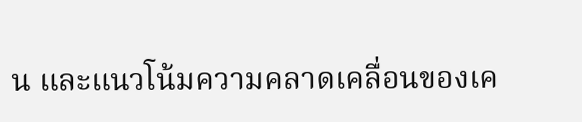น และแนวโน้มความคลาดเคลื่อนของเค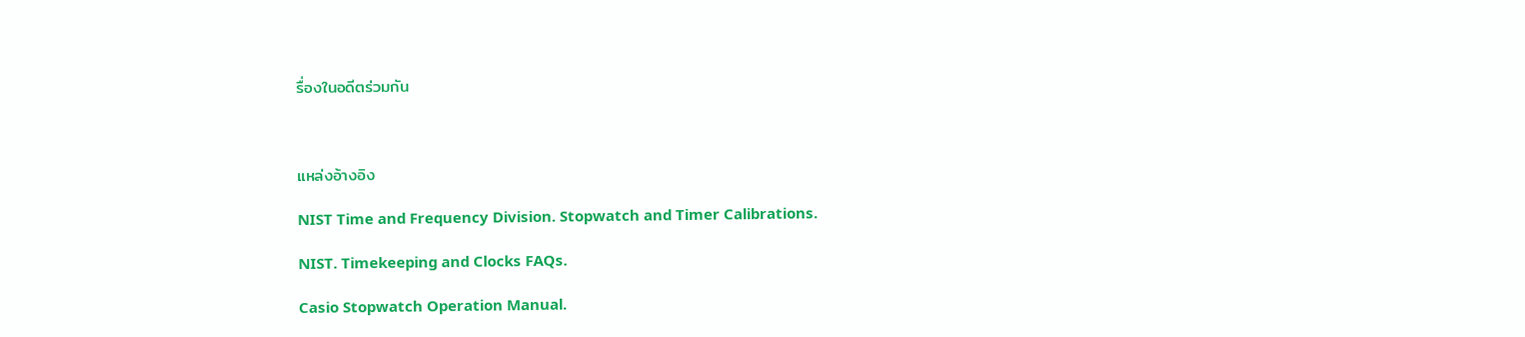รื่องในอดีตร่วมกัน



แหล่งอ้างอิง

NIST Time and Frequency Division. Stopwatch and Timer Calibrations.

NIST. Timekeeping and Clocks FAQs.

Casio Stopwatch Operation Manual.